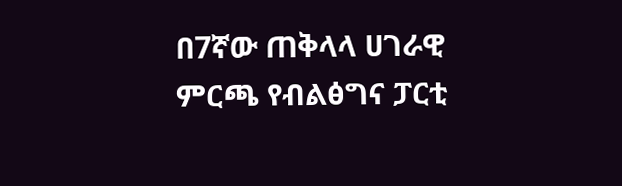በ7ኛው ጠቅላላ ሀገራዊ ምርጫ የብልፅግና ፓርቲ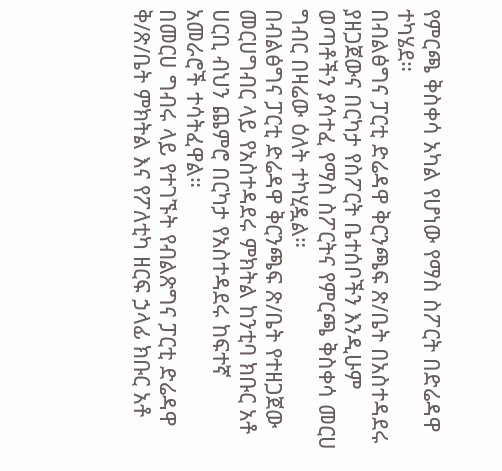የምርጫ ቅስቀሳ አካል የሆነው የማስ ስፖርት በድሬዳዋ ተካሄደ።
በብልፅግና ፓርቲ ድሬዳዋ ቅርንጫፍ ጽ/ቤት በአስተዳደሩ ያዘጋጀውና በርካታ የስፖርት ቤተሰቦችን እንዲሁም ወጣቶችን ያሳተፈ የማስ ስፖርትና የምርጫ ቅስቀሳ መርሀ ግብር በዛሬው ዕለት ተካሂዷል።
በብልፅግና ፓርቲ ድሬዳዋ ቅርንጫፍ ጽ/ቤት የተዘጋጀው መርሀግብር ላይ የአስተዳደሩ ምክትል ከንቲባ ክቡር አቶ ሀርቢ ብህን ጨምሮ በርካታ የአስተዳደሩ ከፍተኛ አመራሮች ተሳትፈዋል።
በመርሀ ግብሩ ላይ የተገኙት የብልጽግና ፓርቲ ድሬዳዋ ቅ/ጽ/ቤት ምክትል እና የፖለቲካ ዘርፍ ኃላፊ ክቡር አቶ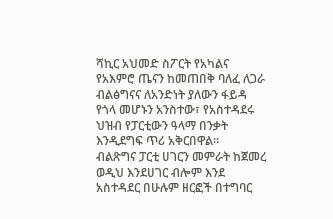ሻኪር አህመድ ስፖርት የአካልና የአእምሮ ጤናን ከመጠበቅ ባለፈ ለጋራ ብልፅግናና ለአንድነት ያለውን ፋይዳ የጎላ መሆኑን አንስተው፣ የአስተዳደሩ ህዝብ የፓርቲውን ዓላማ በንቃት እንዲደግፍ ጥሪ አቅርበዋል።
ብልጽግና ፓርቲ ሀገርን መምራት ከጀመረ ወዲህ እንደሀገር ብሎም እንደ አስተዳደር በሁሉም ዘርፎች በተግባር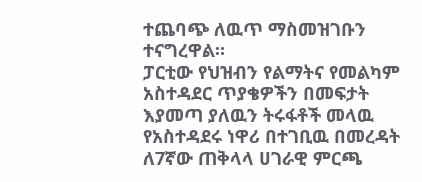ተጨባጭ ለዉጥ ማስመዝገቡን ተናግረዋል።
ፓርቲው የህዝብን የልማትና የመልካም አስተዳደር ጥያቄዎችን በመፍታት እያመጣ ያለዉን ትሩፋቶች መላዉ የአስተዳደሩ ነዋሪ በተገቢዉ በመረዳት ለ7ኛው ጠቅላላ ሀገራዊ ምርጫ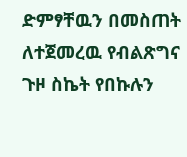ድምፃቸዉን በመስጠት ለተጀመረዉ የብልጽግና ጉዞ ስኬት የበኩሉን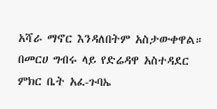አሻራ ማኖር እንዳለበትም አስታውቀዋል።
በመርሀ ግብሩ ላይ የድሬዳዋ አስተዳደር ምክር ቤት አፈ-ጉባኤ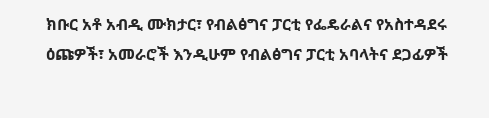ክቡር አቶ አብዲ ሙክታር፣ የብልፅግና ፓርቲ የፌዴራልና የአስተዳደሩ ዕጩዎች፣ አመራሮች እንዲሁም የብልፅግና ፓርቲ አባላትና ደጋፊዎች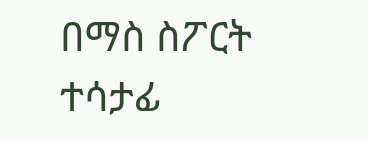በማስ ስፖርት ተሳታፊ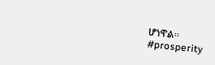ሆነዋል።
#prosperity